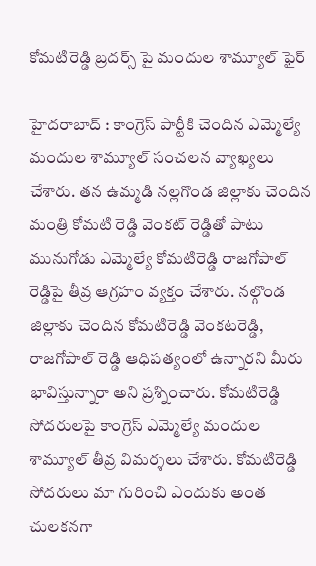కోమ‌టిరెడ్డి బ్ర‌ద‌ర్స్ పై మందుల శామ్యూల్ ఫైర్

హైద‌రాబాద్ : కాంగ్రెస్ పార్టీకి చెందిన ఎమ్మెల్యే మందుల శామ్యూల్ సంచ‌ల‌న వ్యాఖ్య‌లు చేశారు. త‌న ఉమ్మ‌డి న‌ల్ల‌గొండ జిల్లాకు చెందిన మంత్రి కోమ‌టి రెడ్డి వెంక‌ట్ రెడ్డితో పాటు మునుగోడు ఎమ్మెల్యే కోమ‌టిరెడ్డి రాజ‌గోపాల్ రెడ్డిపై తీవ్ర ఆగ్ర‌హం వ్య‌క్తం చేశారు. నల్గొండ జిల్లాకు చెందిన కోమటిరెడ్డి వెంకటరెడ్డి, రాజగోపాల్ రెడ్డి ఆధిపత్యంలో ఉన్నారని మీరు భావిస్తున్నారా అని ప్ర‌శ్నించారు. కోమటిరెడ్డి సోదరులపై కాంగ్రెస్ ఎమ్మెల్యే మందుల శామ్యూల్ తీవ్ర విమర్శలు చేశారు. కోమటిరెడ్డి సోదరులు మా గురించి ఎందుకు అంత చులకనగా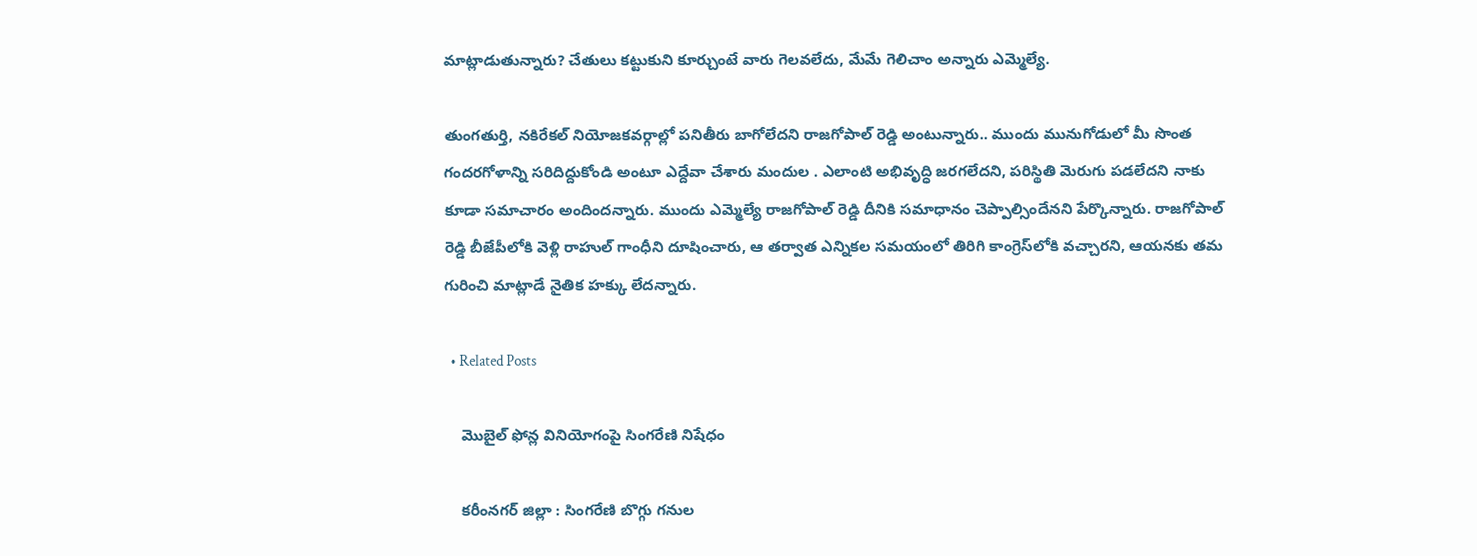మాట్లాడుతున్నారు? చేతులు కట్టుకుని కూర్చుంటే వారు గెలవలేదు, మేమే గెలిచాం అన్నారు ఎమ్మెల్యే.

తుంగతుర్తి, నకిరేకల్ నియోజకవర్గాల్లో పనితీరు బాగోలేదని రాజగోపాల్ రెడ్డి అంటున్నారు.. ముందు మునుగోడులో మీ సొంత గందరగోళాన్ని సరిదిద్దుకోండి అంటూ ఎద్దేవా చేశారు మందుల . ఎలాంటి అభివృద్ధి జరగలేదని, పరిస్థితి మెరుగు పడలేదని నాకు కూడా సమాచారం అందింద‌న్నారు. ముందు ఎమ్మెల్యే రాజగోపాల్ రెడ్డి దీనికి సమాధానం చెప్పాల్సిందేన‌ని పేర్కొన్నారు. రాజగోపాల్ రెడ్డి బీజేపీలోకి వెళ్లి రాహుల్ గాంధీని దూషించారు, ఆ తర్వాత ఎన్నికల సమయంలో తిరిగి కాంగ్రెస్‌లోకి వచ్చారని, ఆయ‌న‌కు త‌మ గురించి మాట్లాడే నైతిక హ‌క్కు లేద‌న్నారు.

  • Related Posts

    మొబైల్ ఫోన్ల వినియోగంపై సింగరేణి నిషేధం

    క‌రీంన‌గ‌ర్ జిల్లా : సింగ‌రేణి బొగ్గు గ‌నుల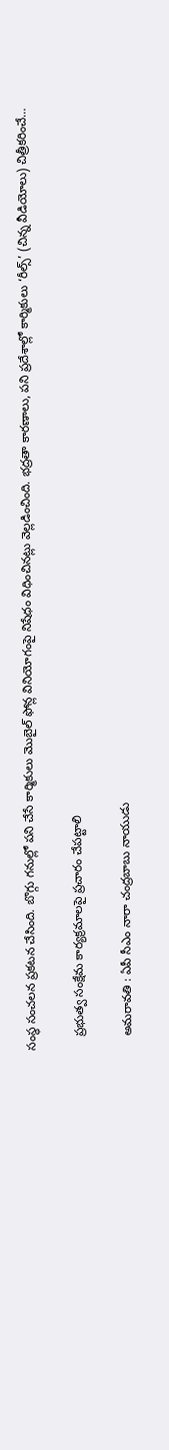సంస్థ సంచ‌ల‌న ప్ర‌క‌ట‌న చేసింది. బొగ్గు గనుల్లో ప‌ని చేసే కార్మికులు మొబైల్ ఫోన్ల వినియోగంపై నిషేధం విధించిన‌ట్లు వెల్ల‌డించింది. భద్రతా కారణాలు, పని ప్రదేశాల్లో కార్మికులు ‘రీల్స్’ (చిన్న వీడియోలు) చిత్రీకరించే…

    ప్ర‌భుత్వ సంక్షేమ కార్య‌క్ర‌మాల‌పై ప్రచారం చేప‌ట్టాలి

    అమ‌రావ‌తి : ఏపీ సీఎం నారా చంద్రబాబు నాయుడు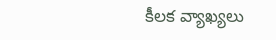కీల‌క వ్యాఖ్య‌లు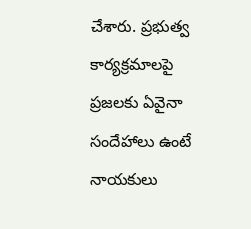చేశారు. ప్రభుత్వ కార్యక్రమాలపై ప్రజలకు ఏవైనా సందేహాలు ఉంటే నాయకులు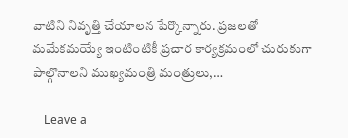వాటిని నివృత్తి చేయాలన పేర్కొన్నారు. ప్రజలతో మమేకమయ్యే ఇంటింటికీ ప్ర‌చార‌ కార్యక్రమంలో చురుకుగా పాల్గొనాలని ముఖ్యమంత్రి మంత్రులు,…

    Leave a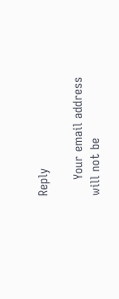Reply

    Your email address will not be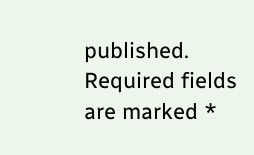published. Required fields are marked *